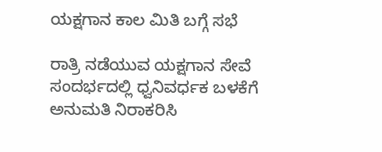ಯಕ್ಷಗಾನ ಕಾಲ ಮಿತಿ ಬಗ್ಗೆ ಸಭೆ

ರಾತ್ರಿ ನಡೆಯುವ ಯಕ್ಷಗಾನ ಸೇವೆ ಸಂದರ್ಭದಲ್ಲಿ ಧ್ವನಿವರ್ಧಕ ಬಳಕೆಗೆ ಅನುಮತಿ ನಿರಾಕರಿಸಿ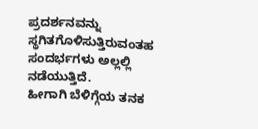ಪ್ರದರ್ಶನವನ್ನು ಸ್ಥಗಿತಗೊಳಿಸುತ್ತಿರುವಂತಹ ಸಂದರ್ಭಗಳು ಅಲ್ಲಲ್ಲಿ ನಡೆಯುತ್ತಿದೆ.
ಹೀಗಾಗಿ ಬೆಳಿಗ್ಗೆಯ ತನಕ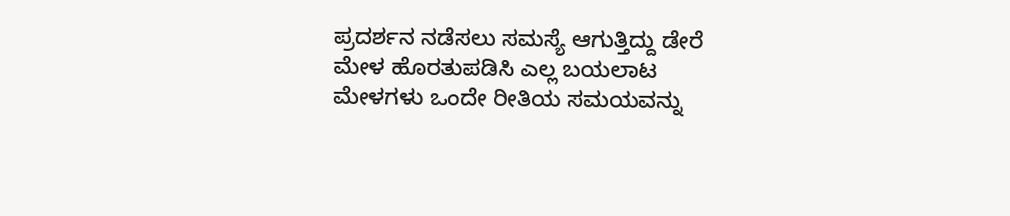ಪ್ರದರ್ಶನ ನಡೆಸಲು ಸಮಸ್ಯೆ ಆಗುತ್ತಿದ್ದು ಡೇರೆ ಮೇಳ ಹೊರತುಪಡಿಸಿ ಎಲ್ಲ ಬಯಲಾಟ ಮೇಳಗಳು ಒಂದೇ ರೀತಿಯ ಸಮಯವನ್ನು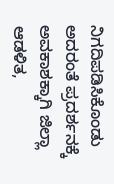ನಿಗದಿಪಡಿಸಿಕೊಂಡು ಅದರಂತೆ ಪ್ರದರ್ಶನಕ್ಕೆ ಅವಕಾಶಕ್ಕಾಗಿ ಜಿಲ್ಲಾ ಆಡಳಿತ,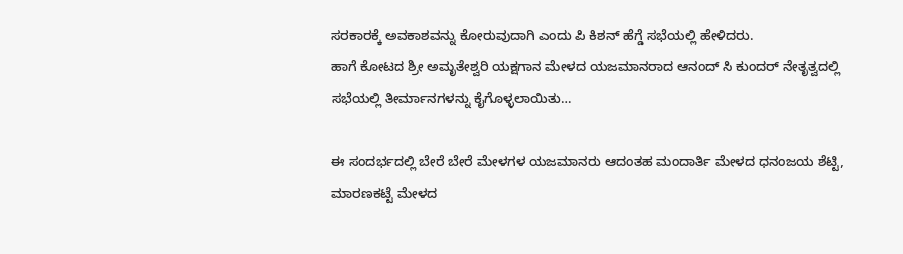ಸರಕಾರಕ್ಕೆ ಅವಕಾಶವನ್ನು ಕೋರುವುದಾಗಿ ಎಂದು ಪಿ ಕಿಶನ್ ಹೆಗ್ಡೆ ಸಭೆಯಲ್ಲಿ ಹೇಳಿದರು.
ಹಾಗೆ ಕೋಟದ ಶ್ರೀ ಅಮೃತೇಶ್ವರಿ ಯಕ್ಷಗಾನ ಮೇಳದ ಯಜಮಾನರಾದ ಆನಂದ್ ಸಿ ಕುಂದರ್ ನೇತೃತ್ವದಲ್ಲಿ ಸಭೆಯಲ್ಲಿ ತೀರ್ಮಾನಗಳನ್ನು ಕೈಗೊಳ್ಳಲಾಯಿತು…

ಈ ಸಂದರ್ಭದಲ್ಲಿ ಬೇರೆ ಬೇರೆ ಮೇಳಗಳ ಯಜಮಾನರು ಆದಂತಹ ಮಂದಾರ್ತಿ ಮೇಳದ ಧನಂಜಯ ಶೆಟ್ಟಿ, ಮಾರಣಕಟ್ಟೆ ಮೇಳದ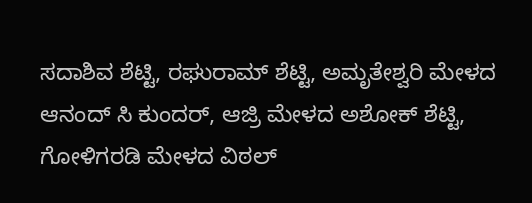ಸದಾಶಿವ ಶೆಟ್ಟಿ, ರಘುರಾಮ್ ಶೆಟ್ಟಿ, ಅಮೃತೇಶ್ವರಿ ಮೇಳದ ಆನಂದ್ ಸಿ ಕುಂದರ್, ಆಜ್ರಿ ಮೇಳದ ಅಶೋಕ್ ಶೆಟ್ಟಿ, ಗೋಳಿಗರಡಿ ಮೇಳದ ವಿಠಲ್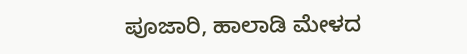ಪೂಜಾರಿ, ಹಾಲಾಡಿ ಮೇಳದ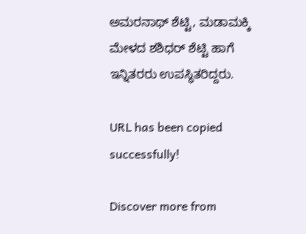ಅಮರನಾಥ್ ಶೆಟ್ಟಿ, ಮಡಾಮಕ್ಕಿ ಮೇಳದ ಶಶಿಧರ್ ಶೆಟ್ಟಿ ಹಾಗೆ ಇನ್ನಿತರರು ಉಪಸ್ಥಿತರಿದ್ದರು.

URL has been copied successfully!

Discover more from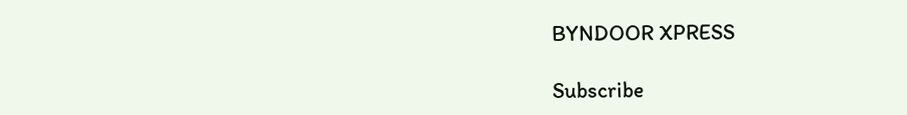BYNDOOR XPRESS

Subscribe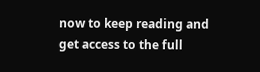now to keep reading and get access to the full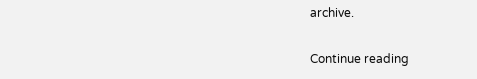archive.

Continue reading